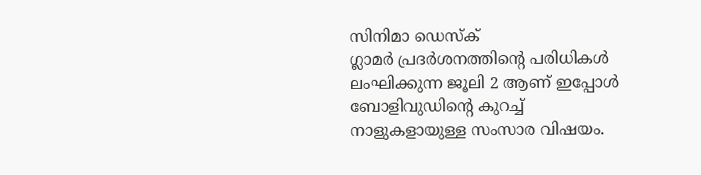സിനിമാ ഡെസ്ക്
ഗ്ലാമർ പ്രദർശനത്തിന്റെ പരിധികൾ ലംഘിക്കുന്ന ജൂലി 2 ആണ് ഇപ്പോൾ ബോളിവുഡിന്റെ കുറച്ച് നാളുകളായുള്ള സംസാര വിഷയം.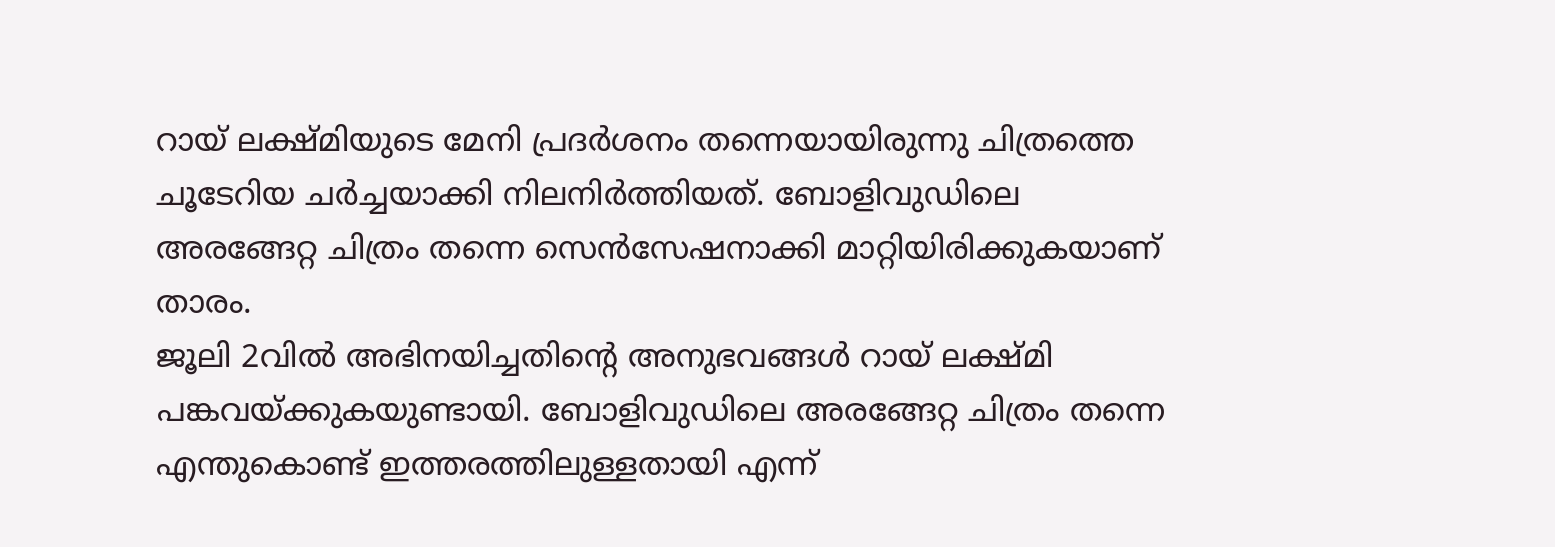റായ് ലക്ഷ്മിയുടെ മേനി പ്രദർശനം തന്നെയായിരുന്നു ചിത്രത്തെ ചൂടേറിയ ചർച്ചയാക്കി നിലനിർത്തിയത്. ബോളിവുഡിലെ അരങ്ങേറ്റ ചിത്രം തന്നെ സെൻസേഷനാക്കി മാറ്റിയിരിക്കുകയാണ് താരം.
ജൂലി 2വിൽ അഭിനയിച്ചതിന്റെ അനുഭവങ്ങൾ റായ് ലക്ഷ്മി പങ്കവയ്ക്കുകയുണ്ടായി. ബോളിവുഡിലെ അരങ്ങേറ്റ ചിത്രം തന്നെ എന്തുകൊണ്ട് ഇത്തരത്തിലുള്ളതായി എന്ന്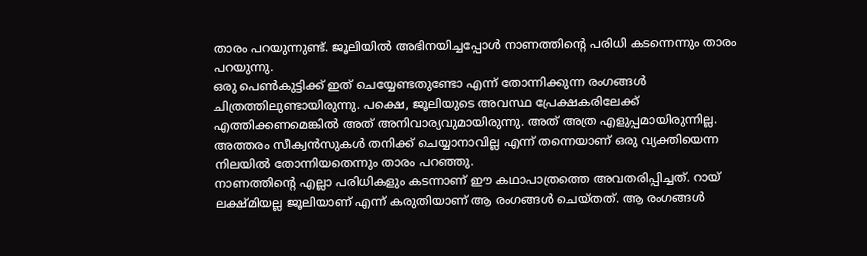താരം പറയുന്നുണ്ട്. ജൂലിയിൽ അഭിനയിച്ചപ്പോൾ നാണത്തിന്റെ പരിധി കടന്നെന്നും താരം പറയുന്നു.
ഒരു പെൺകുട്ടിക്ക് ഇത് ചെയ്യേണ്ടതുണ്ടോ എന്ന് തോന്നിക്കുന്ന രംഗങ്ങൾ ചിത്രത്തിലുണ്ടായിരുന്നു. പക്ഷെ, ജൂലിയുടെ അവസ്ഥ പ്രേക്ഷകരിലേക്ക് എത്തിക്കണമെങ്കിൽ അത് അനിവാര്യവുമായിരുന്നു. അത് അത്ര എളുപ്പമായിരുന്നില്ല. അത്തരം സീക്വൻസുകൾ തനിക്ക് ചെയ്യാനാവില്ല എന്ന് തന്നെയാണ് ഒരു വ്യക്തിയെന്ന നിലയിൽ തോന്നിയതെന്നും താരം പറഞ്ഞു.
നാണത്തിന്റെ എല്ലാ പരിധികളും കടന്നാണ് ഈ കഥാപാത്രത്തെ അവതരിപ്പിച്ചത്. റായ് ലക്ഷ്മിയല്ല ജൂലിയാണ് എന്ന് കരുതിയാണ് ആ രംഗങ്ങൾ ചെയ്തത്. ആ രംഗങ്ങൾ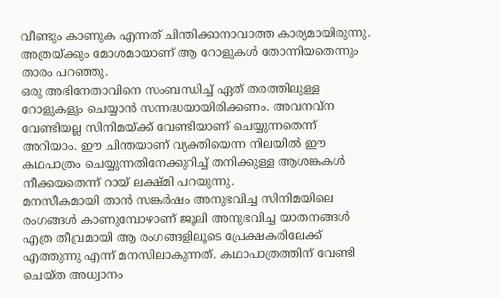വീണ്ടും കാണുക എന്നത് ചിന്തിക്കാനാവാത്ത കാര്യമായിരുന്നു. അത്രയ്ക്കും മോശമായാണ് ആ റോളുകൾ തോന്നിയതെന്നും താരം പറഞ്ഞു.
ഒരു അഭിനേതാവിനെ സംബന്ധിച്ച് ഏത് തരത്തിലുള്ള റോളുകളും ചെയ്യാൻ സന്നദ്ധയായിരിക്കണം. അവനവ്ന വേണ്ടിയല്ല സിനിമയ്ക്ക് വേണ്ടിയാണ് ചെയ്യുന്നതെന്ന് അറിയാം. ഈ ചിന്തയാണ് വ്യക്തിയെന്ന നിലയിൽ ഈ കഥപാത്രം ചെയ്യുന്നതിനേക്കുറിച്ച് തനിക്കുള്ള ആശങ്കകൾ നീക്കയതെന്ന് റായ് ലക്ഷ്മി പറയുന്നു.
മനസീകമായി താൻ സങ്കർഷം അനുഭവിച്ച സിനിമയിലെ രംഗങ്ങൾ കാണുമ്പോഴാണ് ജൂലി അനുഭവിച്ച യാതനങ്ങൾ എത്ര തീവ്രമായി ആ രംഗങ്ങളിലൂടെ പ്രേക്ഷകരിലേക്ക് എത്തുന്നു എന്ന് മനസിലാകുന്നത്. കഥാപാത്രത്തിന് വേണ്ടി ചെയ്ത അധ്വാനം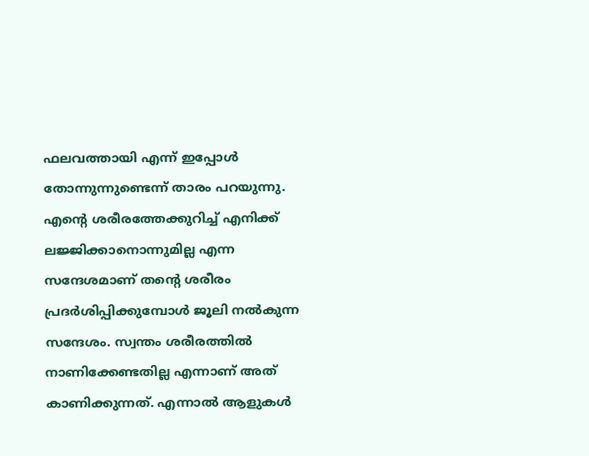ഫലവത്തായി എന്ന് ഇപ്പോൾ തോന്നുന്നുണ്ടെന്ന് താരം പറയുന്നു.
എന്റെ ശരീരത്തേക്കുറിച്ച് എനിക്ക് ലജ്ജിക്കാനൊന്നുമില്ല എന്ന സന്ദേശമാണ് തന്റെ ശരീരം പ്രദർശിപ്പിക്കുമ്പോൾ ജൂലി നൽകുന്ന സന്ദേശം. സ്വന്തം ശരീരത്തിൽ നാണിക്കേണ്ടതില്ല എന്നാണ് അത് കാണിക്കുന്നത്. എന്നാൽ ആളുകൾ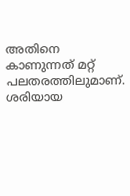അതിനെ കാണുന്നത് മറ്റ് പലതരത്തിലുമാണ്.
ശരിയായ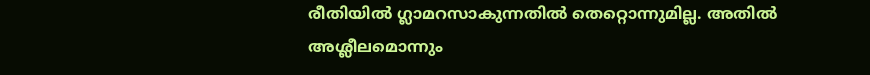രീതിയിൽ ഗ്ലാമറസാകുന്നതിൽ തെറ്റൊന്നുമില്ല. അതിൽ അശ്ലീലമൊന്നും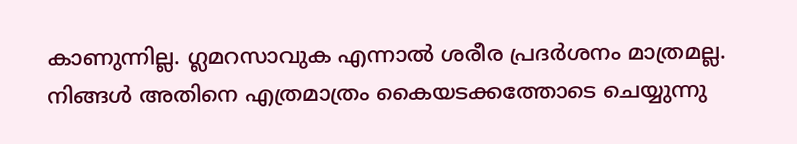കാണുന്നില്ല. ഗ്ലമറസാവുക എന്നാൽ ശരീര പ്രദർശനം മാത്രമല്ല. നിങ്ങൾ അതിനെ എത്രമാത്രം കൈയടക്കത്തോടെ ചെയ്യുന്നു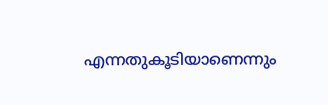എന്നതുകൂടിയാണെന്നും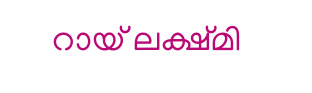റായ് ലക്ഷ്മി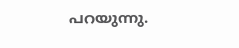പറയുന്നു.